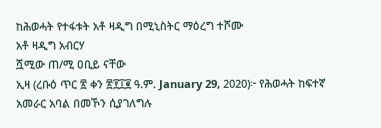ከሕወሓት የተፋቱት አቶ ዛዲግ በሚኒስትር ማዕረግ ተሾሙ
አቶ ዛዲግ አብርሃ
ሿሚው ጠ/ሚ ዐቢይ ናቸው
ኢዛ (ረቡዕ ጥር ፳ ቀን ፳፻፲፪ ዓ.ም. January 29, 2020)፦ የሕወሓት ከፍተኛ አመራር አባል በመኾን ሲያገለግሉ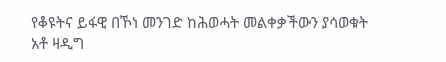የቆዩትና ይፋዊ በኾነ መንገድ ከሕወሓት መልቀቃችውን ያሳወቁት አቶ ዛዲግ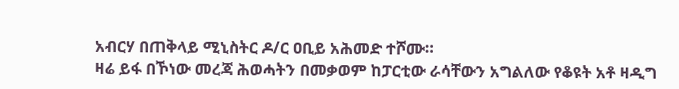አብርሃ በጠቅላይ ሚኒስትር ዶ/ር ዐቢይ አሕመድ ተሾሙ።
ዛሬ ይፋ በኾነው መረጃ ሕወሓትን በመቃወም ከፓርቲው ራሳቸውን አግልለው የቆዩት አቶ ዛዲግ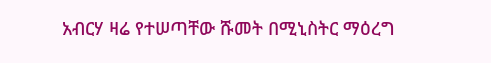አብርሃ ዛሬ የተሠጣቸው ሹመት በሚኒስትር ማዕረግ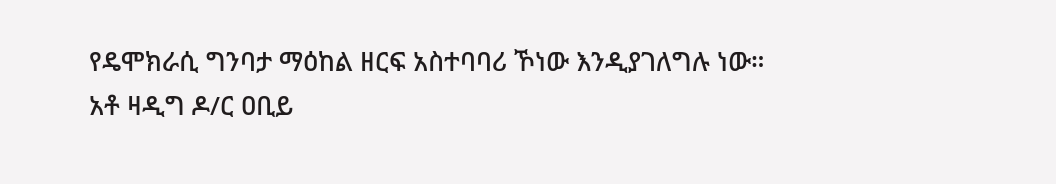የዴሞክራሲ ግንባታ ማዕከል ዘርፍ አስተባባሪ ኾነው እንዲያገለግሉ ነው።
አቶ ዛዲግ ዶ/ር ዐቢይ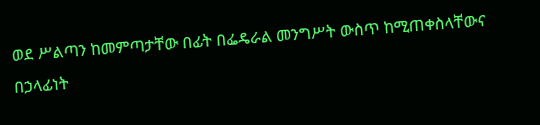ወደ ሥልጣን ከመምጣታቸው በፊት በፌዴራል መንግሥት ውስጥ ከሚጠቀስላቸውና በኃላፊነት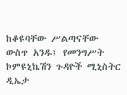ከቆዩባቸው ሥልጣናቸው ውስጥ አንዱ፤ የመንግሥት ኮምዩኒኬሽን ጉዳዮች ሚኒስትር ዲኤታ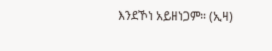እንደኾነ አይዘነጋም። (ኢዛ)